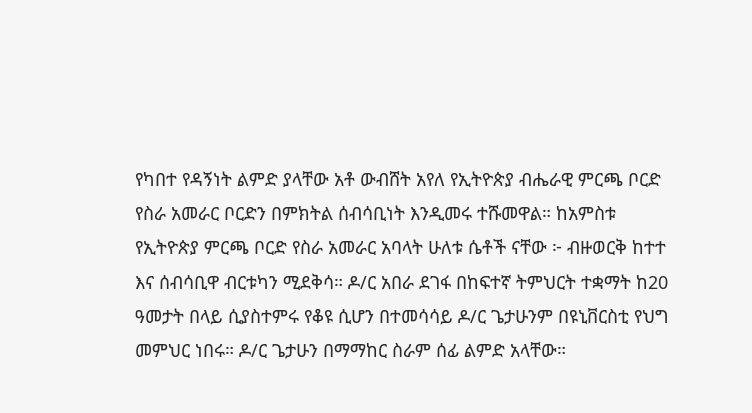የካበተ የዳኝነት ልምድ ያላቸው አቶ ውብሸት አየለ የኢትዮጵያ ብሔራዊ ምርጫ ቦርድ የስራ አመራር ቦርድን በምክትል ሰብሳቢነት እንዲመሩ ተሹመዋል። ከአምስቱ የኢትዮጵያ ምርጫ ቦርድ የስራ አመራር አባላት ሁለቱ ሴቶች ናቸው ፦ ብዙወርቅ ከተተ እና ሰብሳቢዋ ብርቱካን ሚደቅሳ። ዶ/ር አበራ ደገፋ በከፍተኛ ትምህርት ተቋማት ከ20 ዓመታት በላይ ሲያስተምሩ የቆዩ ሲሆን በተመሳሳይ ዶ/ር ጌታሁንም በዩኒቨርስቲ የህግ መምህር ነበሩ። ዶ/ር ጌታሁን በማማከር ስራም ሰፊ ልምድ አላቸው።